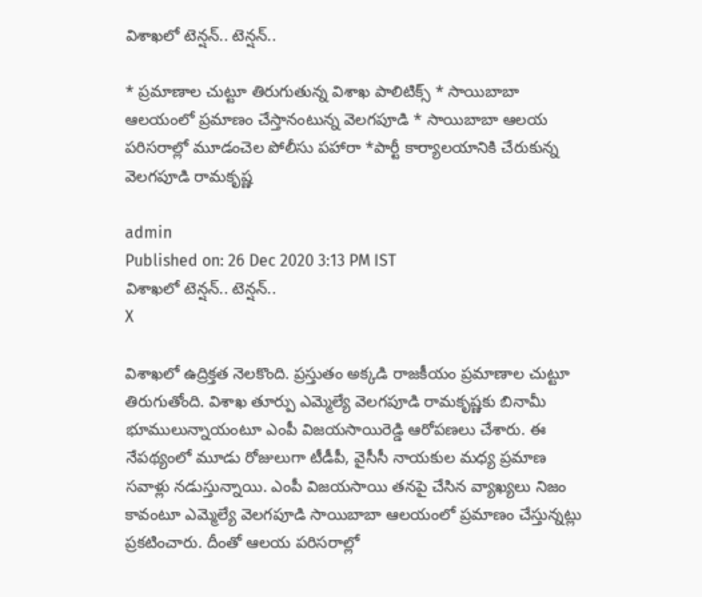విశాఖలో టెన్షన్‌.. టెన్షన్‌..

* ప్రమాణాల చుట్టూ తిరుగుతున్న విశాఖ పాలిటిక్స్ * సాయిబాబా ఆలయంలో ప్రమాణం చేస్తానంటున్న వెలగపూడి * సాయిబాబా ఆలయ పరిసరాల్లో మూడంచెల పోలీసు పహారా *పార్టీ కార్యాలయానికి చేరుకున్న వెలగపూడి రామకృష్ణ‌

admin
Published on: 26 Dec 2020 3:13 PM IST
విశాఖలో టెన్షన్‌.. టెన్షన్‌..
X

విశాఖలో ఉద్రిక్తత నెలకొంది. ప్రస్తుతం అక్కడి రాజకీయం ప్రమాణాల చుట్టూ తిరుగుతోంది. విశాఖ తూర్పు ఎమ్మెల్యే వెలగపూడి రామకృష్ణకు బినామీ భూములున్నాయంటూ ఎంపీ విజయసాయిరెడ్డి ఆరోపణలు చేశారు. ఈ నేపథ్యంలో మూడు రోజులుగా టీడీపీ, వైసీసీ నాయకుల మధ్య ప్రమాణ సవాళ్లు నడుస్తున్నాయి. ఎంపీ విజయసాయి తనపై చేసిన వ్యాఖ్యలు నిజం కావంటూ ఎమ్మెల్యే వెలగపూడి సాయిబాబా ఆలయంలో ప్రమాణం చేస్తున్నట్లు ప్రకటించారు. దీంతో ఆలయ పరిసరాల్లో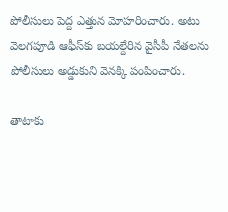పోలీసులు పెద్ద ఎత్తున మోహరించారు. అటు వెలగపూడి ఆఫీస్‌కు బయల్దేరిన వైసీపీ నేతలను పోలీసులు అడ్డుకుని వెనక్కి పంపించారు.

తాటాకు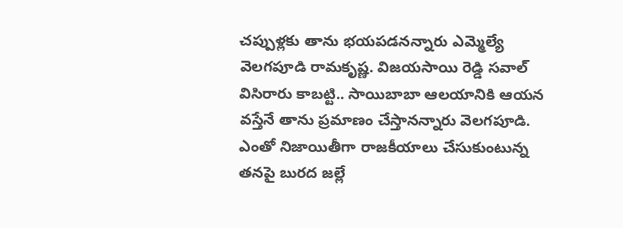చప్పుళ్లకు తాను భయపడనన్నారు ఎమ్మెల్యే వెలగపూడి రామకృష్ణ. విజయసాయి రెడ్డి సవాల్‌ విసిరారు కాబట్టి.. సాయిబాబా ఆలయానికి ఆయన వస్తేనే తాను ప్రమాణం చేస్తానన్నారు వెలగపూడి. ఎంతో నిజాయితీగా రాజకీయాలు చేసుకుంటున్న తనపై బురద జల్లే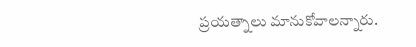ప్రయత్నాలు మానుకోవాలన్నారు.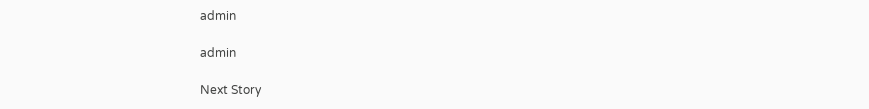admin

admin

Next Story